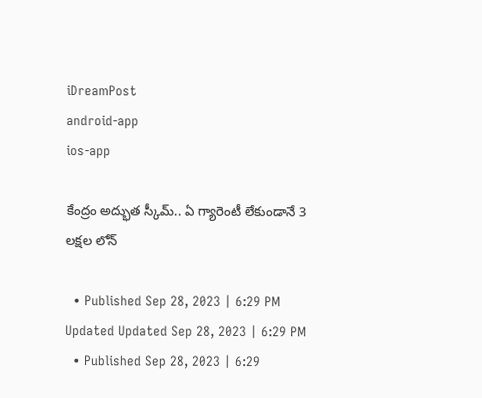iDreamPost
android-app
ios-app

కేంద్రం అద్భుత స్కీమ్‌.. ఏ గ్యారెంటీ లేకుండానే 3 లక్షల లోన్‌

  • Published Sep 28, 2023 | 6:29 PM Updated Updated Sep 28, 2023 | 6:29 PM
  • Published Sep 28, 2023 | 6:29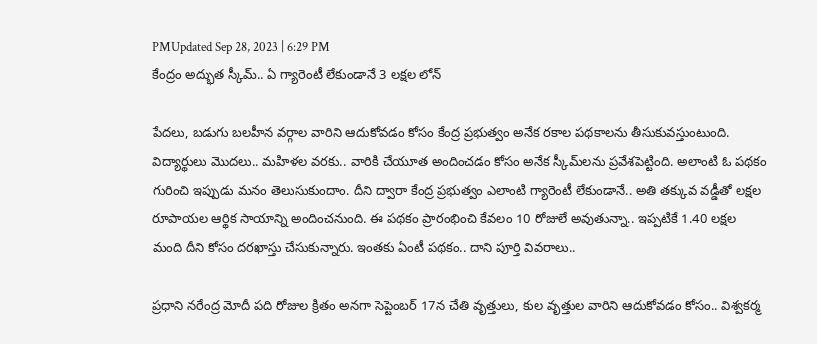PMUpdated Sep 28, 2023 | 6:29 PM
కేంద్రం అద్భుత స్కీమ్‌.. ఏ గ్యారెంటీ లేకుండానే 3 లక్షల లోన్‌

పేదలు, బడుగు బలహీన వర్గాల వారిని ఆదుకోవడం కోసం కేంద్ర ప్రభుత్వం అనేక రకాల పథకాలను తీసుకువస్తుంటుంది. విద్యార్థులు మొదలు.. మహిళల వరకు.. వారికి చేయూత అందించడం కోసం అనేక స్కీమ్‌లను ప్రవేశపెట్టింది. అలాంటి ఓ పథకం గురించి ఇప్పుడు మనం తెలుసుకుందాం. దీని ద్వారా కేంద్ర ప్రభుత్వం ఎలాంటి గ్యారెంటీ లేకుండానే.. అతి తక్కువ వడ్డీతో లక్షల రూపాయల ఆర్థిక సాయాన్ని అందించనుంది. ఈ పథకం ప్రారంభించి కేవలం 10 రోజులే అవుతున్నా.. ఇప్పటికే 1.40 లక్షల మంది దీని కోసం దరఖాస్తు చేసుకున్నారు. ఇంతకు ఏంటీ పథకం.. దాని పూర్తి వివరాలు..

ప్రధాని నరేంద్ర మోదీ పది రోజుల క్రితం అనగా సెప్టెంబర్‌ 17న చేతి వృత్తులు, కుల వృత్తుల వారిని ఆదుకోవడం కోసం.. విశ్వకర్మ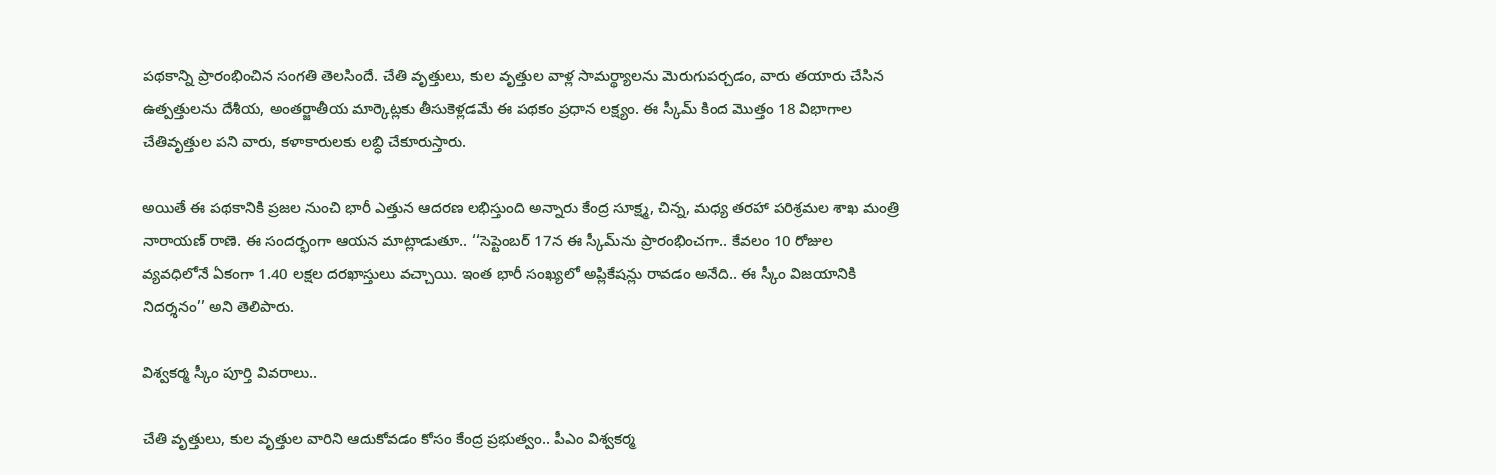పథకాన్ని ప్రారంభించిన సంగతి తెలసిందే. చేతి వృత్తులు, కుల వృత్తుల వాళ్ల సామర్థ్యాలను మెరుగుపర్చడం, వారు తయారు చేసిన ఉత్పత్తులను దేశీయ, అంతర్జాతీయ మార్కెట్లకు తీసుకెళ్లడమే ఈ పథకం ప్రధాన లక్ష్యం. ఈ స్కీమ్‌ కింద మొత్తం 18 విభాగాల చేతివృత్తుల పని వారు, కళాకారులకు లబ్ధి చేకూరుస్తారు.

అయితే ఈ పథకానికి ప్రజల నుంచి భారీ ఎత్తున ఆదరణ లభిస్తుంది అన్నారు కేంద్ర సూక్ష్మ, చిన్న, మధ్య తరహా పరిశ్రమల శాఖ మంత్రి నారాయణ్ రాణె. ఈ సందర్భంగా ఆయన మాట్లాడుతూ.. ‘‘సెప్టెంబర్ 17న ఈ స్కీమ్‌ను ప్రారంభించగా.. కేవలం 10 రోజుల వ్యవధిలోనే ఏకంగా 1.40 లక్షల దరఖాస్తులు వచ్చాయి. ఇంత భారీ సంఖ్యలో అప్లికేషన్లు రావడం అనేది.. ఈ స్కీం విజయానికి నిదర్శనం’’ అని తెలిపారు.

విశ్వకర్మ స్కీం పూర్తి వివరాలు..

చేతి వృత్తులు, కుల వృత్తుల వారిని ఆదుకోవడం కోసం కేంద్ర ప్రభుత్వం.. పీఎం విశ్వకర్మ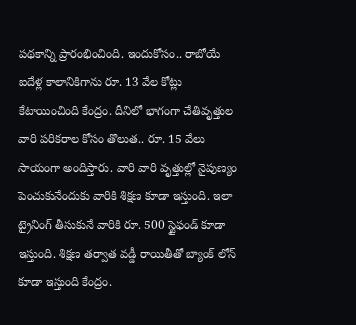పథకాన్ని ప్రారంభించింది. ఇందుకోసం.. రాబోయే ఐదేళ్ల కాలానికిగాను రూ. 13 వేల కోట్లు కేటాయించింది కేంద్రం. దీనిలో భాగంగా చేతివృత్తుల వారి పరికరాల కోసం తొలుత.. రూ. 15 వేలు సాయంగా అందిస్తారు. వారి వారి వృత్తుల్లో నైపుణ్యం పెంచుకునేందుకు వారికి శిక్షణ కూడా ఇస్తుంది. ఇలా ట్రైనింగ్‌ తీసుకునే వారికి రూ. 500 స్టైఫండ్ కూడా ఇస్తుంది. శిక్షణ తర్వాత వడ్డీ రాయితీతో బ్యాంక్ లోన్ కూడా ఇస్తుంది కేంద్రం.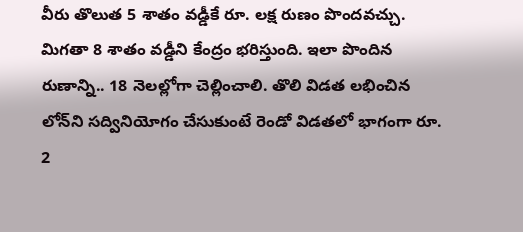వీరు తొలుత 5 శాతం వడ్డీకే రూ. లక్ష రుణం పొందవచ్చు. మిగతా 8 శాతం వడ్డీని కేంద్రం భరిస్తుంది. ఇలా పొందిన రుణాన్ని.. 18 నెలల్లోగా చెల్లించాలి. తొలి విడత లభించిన లోన్‌ని సద్వినియోగం చేసుకుంటే రెండో విడతలో భాగంగా రూ. 2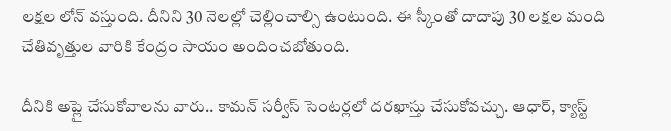లక్షల లోన్ వస్తుంది. దీనిని 30 నెలల్లో చెల్లించాల్సి ఉంటుంది. ఈ స్కీంతో దాదాపు 30 లక్షల మంది చేతివృత్తుల వారికి కేంద్రం సాయం అందించబోతుంది.

దీనికి అప్లై చేసుకోవాలను వారు.. కామన్ సర్వీస్ సెంటర్లలో దరఖాస్తు చేసుకోవచ్చు. ఆధార్, క్యాస్ట్‌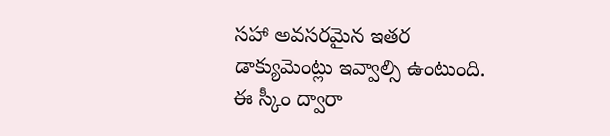సహా అవసరమైన ఇతర డాక్యుమెంట్లు ఇవ్వాల్సి ఉంటుంది. ఈ స్కీం ద్వారా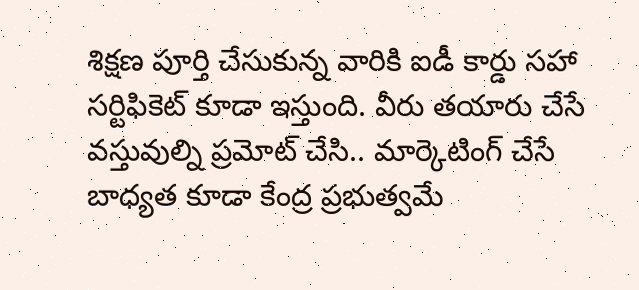శిక్షణ పూర్తి చేసుకున్న వారికి ఐడీ కార్డు సహా సర్టిఫికెట్ కూడా ఇస్తుంది. వీరు తయారు చేసే వస్తువుల్ని ప్రమోట్ చేసి.. మార్కెటింగ్ చేసే బాధ్యత కూడా కేంద్ర ప్రభుత్వమే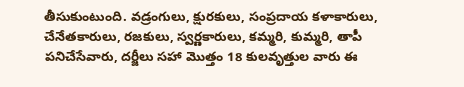తీసుకుంటుంది. వడ్రంగులు, క్షురకులు, సంప్రదాయ కళాకారులు, చేనేతకారులు, రజకులు, స్వర్ణకారులు, కమ్మరి, కుమ్మరి, తాపీ పనిచేసేవారు, దర్జీలు సహా మొత్తం 18 కులవృత్తుల వారు ఈ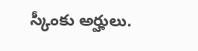స్కీంకు అర్హులు.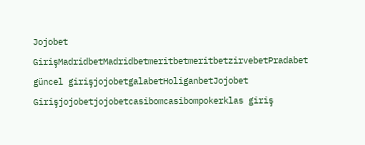Jojobet GirişMadridbetMadridbetmeritbetmeritbetzirvebetPradabet güncel girişjojobetgalabetHoliganbetJojobet Girişjojobetjojobetcasibomcasibompokerklas giriş